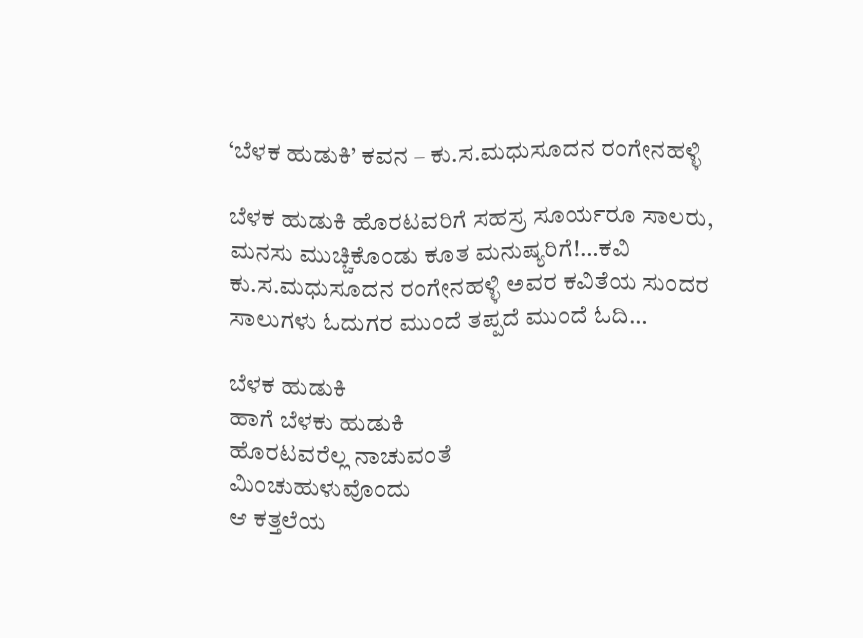‘ಬೆಳಕ ಹುಡುಕಿ’ ಕವನ – ಕು.ಸ.ಮಧುಸೂದನ ರಂಗೇನಹಳ್ಳಿ

ಬೆಳಕ ಹುಡುಕಿ ಹೊರಟವರಿಗೆ ಸಹಸ್ರ ಸೂರ್ಯರೂ ಸಾಲರು, ಮನಸು ಮುಚ್ಚಿಕೊಂಡು ಕೂತ ಮನುಷ್ಯರಿಗೆ!…ಕವಿ ಕು.ಸ.ಮಧುಸೂದನ ರಂಗೇನಹಳ್ಳಿ ಅವರ ಕವಿತೆಯ ಸುಂದರ ಸಾಲುಗಳು ಓದುಗರ ಮುಂದೆ ತಪ್ಪದೆ ಮುಂದೆ ಓದಿ…

ಬೆಳಕ ಹುಡುಕಿ
ಹಾಗೆ ಬೆಳಕು ಹುಡುಕಿ
ಹೊರಟವರೆಲ್ಲ ನಾಚುವಂತೆ
ಮಿಂಚುಹುಳುವೊಂದು
ಆ ಕತ್ತಲೆಯ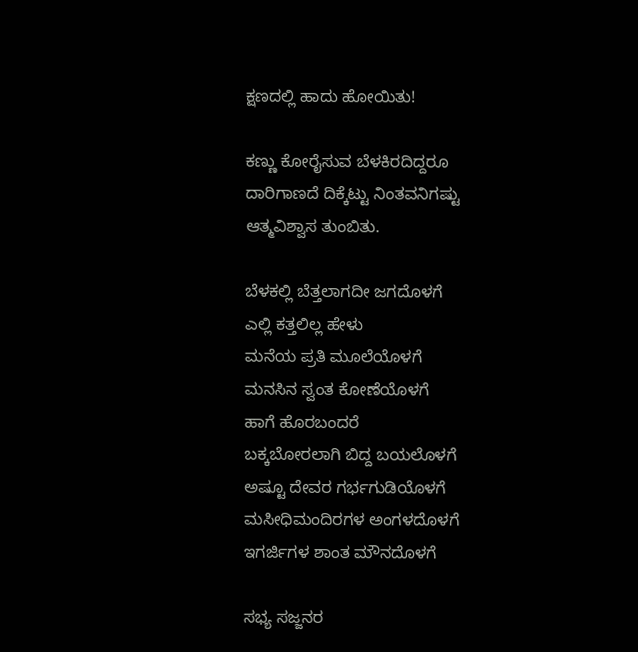ಕ್ಷಣದಲ್ಲಿ ಹಾದು ಹೋಯಿತು!

ಕಣ್ಣು ಕೋರೈಸುವ ಬೆಳಕಿರದಿದ್ದರೂ
ದಾರಿಗಾಣದೆ ದಿಕ್ಕೆಟ್ಟು ನಿಂತವನಿಗಷ್ಟು
ಆತ್ಮವಿಶ್ವಾಸ ತುಂಬಿತು.

ಬೆಳಕಲ್ಲಿ ಬೆತ್ತಲಾಗದೀ ಜಗದೊಳಗೆ
ಎಲ್ಲಿ ಕತ್ತಲಿಲ್ಲ ಹೇಳು
ಮನೆಯ ಪ್ರತಿ ಮೂಲೆಯೊಳಗೆ
ಮನಸಿನ ಸ್ವಂತ ಕೋಣೆಯೊಳಗೆ
ಹಾಗೆ ಹೊರಬಂದರೆ
ಬಕ್ಕಬೋರಲಾಗಿ ಬಿದ್ದ ಬಯಲೊಳಗೆ
ಅಷ್ಟೂ ದೇವರ ಗರ್ಭಗುಡಿಯೊಳಗೆ
ಮಸೀಧಿಮಂದಿರಗಳ ಅಂಗಳದೊಳಗೆ
ಇಗರ್ಜಿಗಳ ಶಾಂತ ಮೌನದೊಳಗೆ

ಸಭ್ಯ ಸಜ್ಜನರ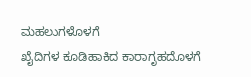ಮಹಲುಗಳೊಳಗೆ
ಖೈದಿಗಳ ಕೂಡಿಹಾಕಿದ ಕಾರಾಗೃಹದೊಳಗೆ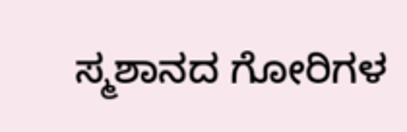ಸ್ಮಶಾನದ ಗೋರಿಗಳ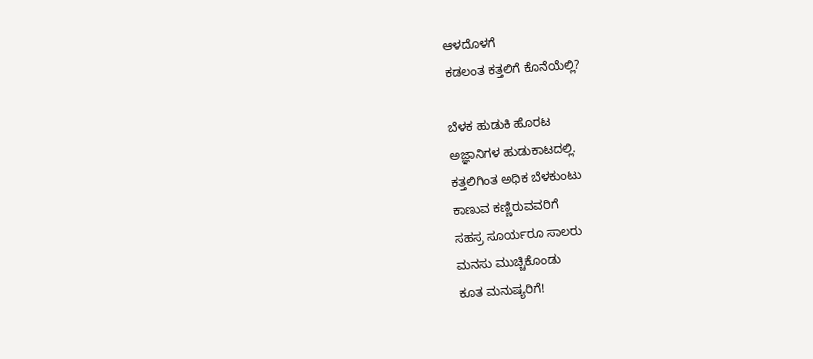ಆಳದೊಳಗೆ
ಕಡಲಂತ ಕತ್ತಲಿಗೆ ಕೊನೆಯೆಲ್ಲಿ?

ಬೆಳಕ ಹುಡುಕಿ ಹೊರಟ
ಅಜ್ಞಾನಿಗಳ ಹುಡುಕಾಟದಲ್ಲಿ.
ಕತ್ತಲಿಗಿಂತ ಅಧಿಕ ಬೆಳಕುಂಟು
ಕಾಣುವ ಕಣ್ಣಿರುವವರಿಗೆ
ಸಹಸ್ರ ಸೂರ್ಯರೂ ಸಾಲರು
ಮನಸು ಮುಚ್ಚಿಕೊಂಡು
ಕೂತ ಮನುಷ್ಯರಿಗೆ!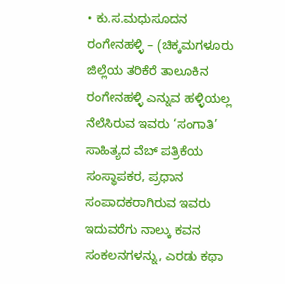• ಕು.ಸ.ಮಧುಸೂದನ ರಂಗೇನಹಳ್ಳಿ – (ಚಿಕ್ಕಮಗಳೂರು ಜಿಲ್ಲೆಯ ತರಿಕೆರೆ ತಾಲೂಕಿನ ರಂಗೇನಹಳ್ಳಿ ಎನ್ನುವ ಹಳ್ಳಿಯಲ್ಲ ನೆಲೆಸಿರುವ ಇವರು ‘ಸಂಗಾತಿ’ ಸಾಹಿತ್ಯದ ವೆಬ್ ಪತ್ರಿಕೆಯ ಸಂಸ್ಥಾಪಕರ, ಪ್ರಧಾನ ಸಂಪಾದಕರಾಗಿರುವ ಇವರು ಇದುವರೆಗು ನಾಲ್ಕು ಕವನ ಸಂಕಲನಗಳನ್ನು, ಎರಡು ಕಥಾ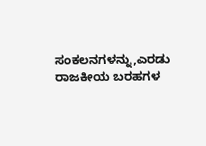ಸಂಕಲನಗಳನ್ನು,ಎರಡು ರಾಜಕೀಯ ಬರಹಗಳ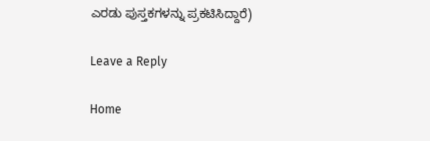ಎರಡು ಪುಸ್ತಕಗಳನ್ನು ಪ್ರಕಟಿಸಿದ್ದಾರೆ)

Leave a Reply

Home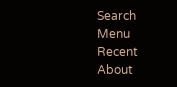Search
Menu
Recent
About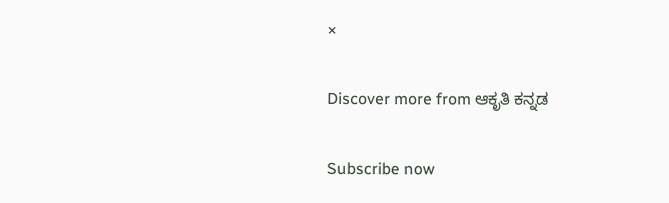×

Discover more from ಆಕೃತಿ ಕನ್ನಡ

Subscribe now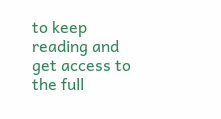to keep reading and get access to the full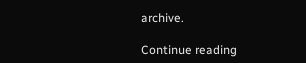archive.

Continue reading